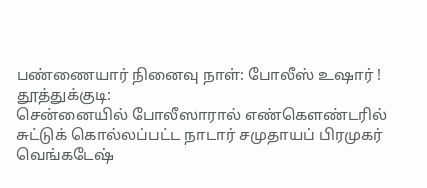பண்ணையார் நினைவு நாள்: போலீஸ் உஷார் !
தூத்துக்குடி:
சென்னையில் போலீஸாரால் எண்கெளண்டரில் சுட்டுக் கொல்லப்பட்ட நாடார் சமுதாயப் பிரமுகர் வெங்கடேஷ்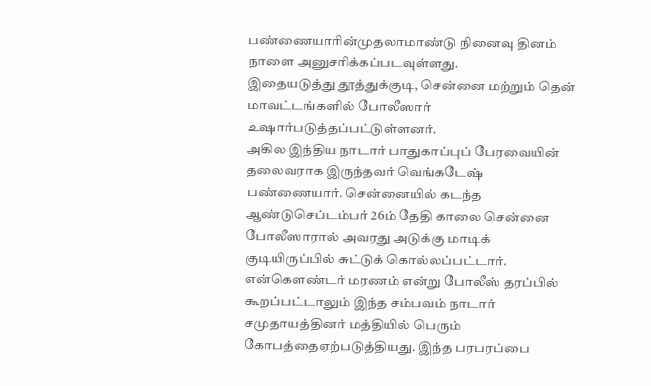பண்ணையாரின்முதலாமாண்டு நினைவு தினம் நாளை அனுசரிக்கப்படவுள்ளது.
இதையடுத்து தூத்துக்குடி, சென்னை மற்றும் தென் மாவட்டங்களில் போலீஸார் உஷார்படுத்தப்பட்டுள்ளனர்.
அகில இந்திய நாடார் பாதுகாப்புப் பேரவையின் தலைவராக இருந்தவர் வெங்கடேஷ் பண்ணையார். சென்னையில் கடந்த ஆண்டுசெப்டம்பர் 26ம் தேதி காலை சென்னை போலீஸாரால் அவரது அடுக்கு மாடிக் குடியிருப்பில் சுட்டுக் கொல்லப்பட்டார்.
என்கெளண்டர் மரணம் என்று போலீஸ் தரப்பில் கூறப்பட்டாலும் இந்த சம்பவம் நாடார் சமுதாயத்தினர் மத்தியில் பெரும் கோபத்தைஏற்படுத்தியது. இந்த பரபரப்பை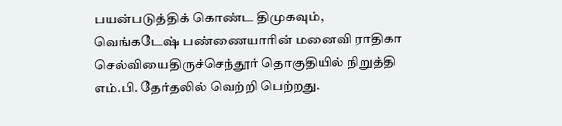பயன்படுத்திக் கொண்ட திமுகவும், வெங்கடேஷ் பண்ணையாரின் மனைவி ராதிகா செல்வியைதிருச்செந்தூர் தொகுதியில் நிறுத்தி எம்.பி. தேர்தலில் வெற்றி பெற்றது.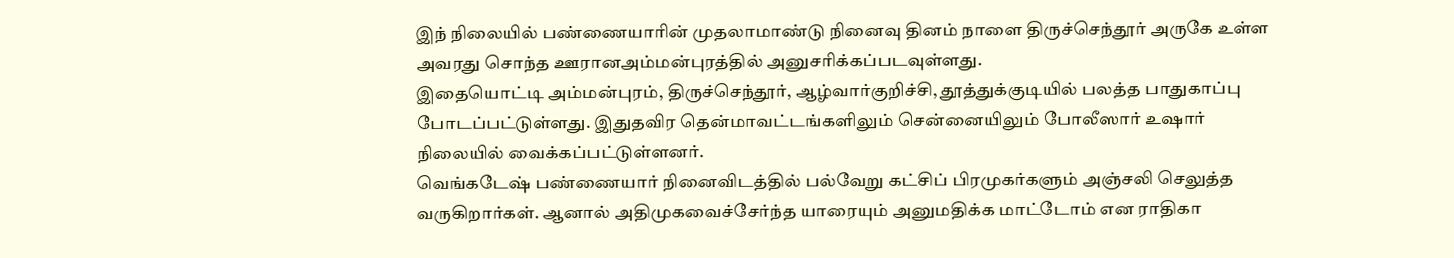இந் நிலையில் பண்ணையாரின் முதலாமாண்டு நினைவு தினம் நாளை திருச்செந்தூர் அருகே உள்ள அவரது சொந்த ஊரானஅம்மன்புரத்தில் அனுசரிக்கப்படவுள்ளது.
இதையொட்டி அம்மன்புரம், திருச்செந்தூர், ஆழ்வார்குறிச்சி, தூத்துக்குடியில் பலத்த பாதுகாப்பு போடப்பட்டுள்ளது. இதுதவிர தென்மாவட்டங்களிலும் சென்னையிலும் போலீஸார் உஷார் நிலையில் வைக்கப்பட்டுள்ளனர்.
வெங்கடேஷ் பண்ணையார் நினைவிடத்தில் பல்வேறு கட்சிப் பிரமுகர்களும் அஞ்சலி செலுத்த வருகிறார்கள். ஆனால் அதிமுகவைச்சேர்ந்த யாரையும் அனுமதிக்க மாட்டோம் என ராதிகா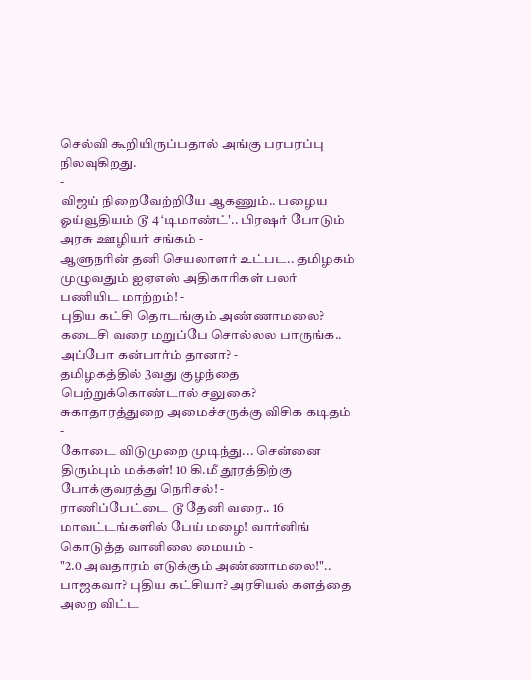செல்வி கூறியிருப்பதால் அங்கு பரபரப்பு நிலவுகிறது.
-
விஜய் நிறைவேற்றியே ஆகணும்.. பழைய ஓய்வூதியம் டூ 4 ‘டிமாண்ட்'.. பிரஷர் போடும் அரசு ஊழியர் சங்கம் -
ஆளுநரின் தனி செயலாளர் உட்பட.. தமிழகம் முழுவதும் ஐஏஎஸ் அதிகாரிகள் பலர் பணியிட மாற்றம்! -
புதிய கட்சி தொடங்கும் அண்ணாமலை? கடைசி வரை மறுப்பே சொல்லல பாருங்க.. அப்போ கன்பார்ம் தானா? -
தமிழகத்தில் 3வது குழந்தை பெற்றுக்கொண்டால் சலுகை? சுகாதாரத்துறை அமைச்சருக்கு விசிக கடிதம் -
கோடை விடுமுறை முடிந்து... சென்னை திரும்பும் மக்கள்! 10 கி.மீ தூரத்திற்கு போக்குவரத்து நெரிசல்! -
ராணிப்பேட்டை டூ தேனி வரை.. 16 மாவட்டங்களில் பேய் மழை! வார்னிங் கொடுத்த வானிலை மையம் -
"2.0 அவதாரம் எடுக்கும் அண்ணாமலை!".. பாஜகவா? புதிய கட்சியா? அரசியல் களத்தை அலற விட்ட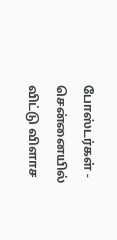போஸ்டர்கள் -
சென்னையில் விட்டு விளாச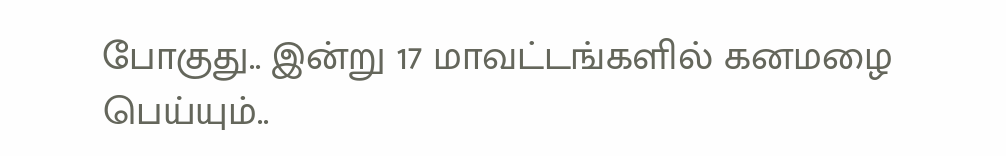போகுது.. இன்று 17 மாவட்டங்களில் கனமழை பெய்யும்..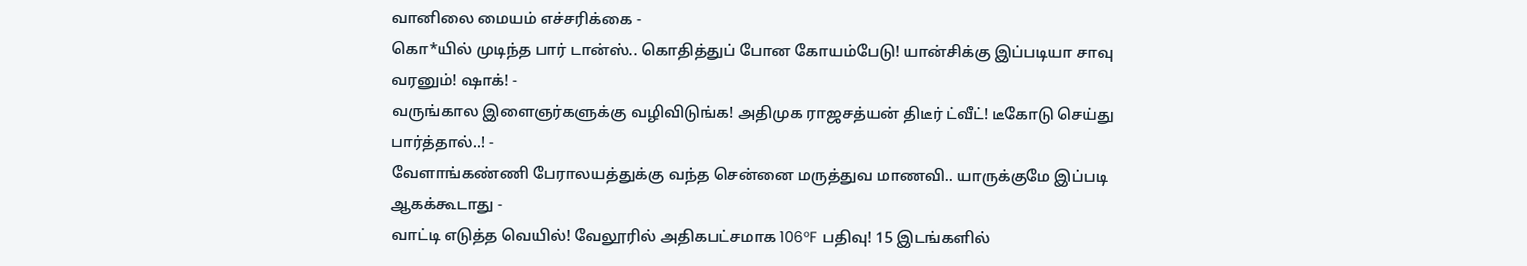வானிலை மையம் எச்சரிக்கை -
கொ*யில் முடிந்த பார் டான்ஸ்.. கொதித்துப் போன கோயம்பேடு! யான்சிக்கு இப்படியா சாவு வரனும்! ஷாக்! -
வருங்கால இளைஞர்களுக்கு வழிவிடுங்க! அதிமுக ராஜசத்யன் திடீர் ட்வீட்! டீகோடு செய்து பார்த்தால்..! -
வேளாங்கண்ணி பேராலயத்துக்கு வந்த சென்னை மருத்துவ மாணவி.. யாருக்குமே இப்படி ஆகக்கூடாது -
வாட்டி எடுத்த வெயில்! வேலூரில் அதிகபட்சமாக 106°F பதிவு! 15 இடங்களில்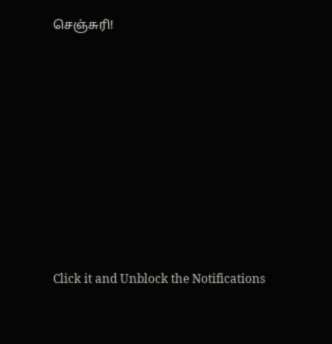செஞ்சுரி!












Click it and Unblock the Notifications